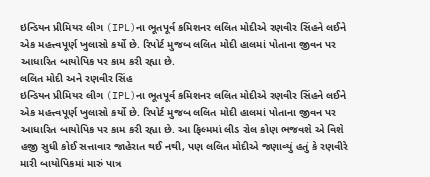ઇન્ડિયન પ્રીમિયર લીગ (IPL)ના ભૂતપૂર્વ કમિશનર લલિત મોદીએ રણવીર સિંહને લઈને એક મહત્ત્વપૂર્ણ ખુલાસો કર્યો છે. રિપોર્ટ મુજબ લલિત મોદી હાલમાં પોતાના જીવન પર આધારિત બાયોપિક પર કામ કરી રહ્યા છે.
લલિત મોદી અને રણવીર સિંહ
ઇન્ડિયન પ્રીમિયર લીગ (IPL)ના ભૂતપૂર્વ કમિશનર લલિત મોદીએ રણવીર સિંહને લઈને એક મહત્ત્વપૂર્ણ ખુલાસો કર્યો છે. રિપોર્ટ મુજબ લલિત મોદી હાલમાં પોતાના જીવન પર આધારિત બાયોપિક પર કામ કરી રહ્યા છે. આ ફિલ્મમાં લીડ રોલ કોણ ભજવશે એ વિશે હજી સુધી કોઈ સત્તાવાર જાહેરાત થઈ નથી, પણ લલિત મોદીએ જણાવ્યું હતું કે રણવીરે મારી બાયોપિકમાં મારું પાત્ર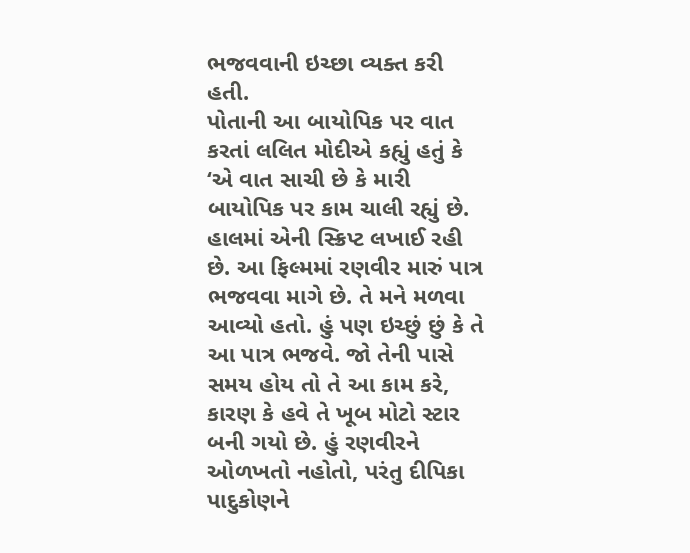ભજવવાની ઇચ્છા વ્યક્ત કરી હતી.
પોતાની આ બાયોપિક પર વાત કરતાં લલિત મોદીએ કહ્યું હતું કે ‘એ વાત સાચી છે કે મારી બાયોપિક પર કામ ચાલી રહ્યું છે. હાલમાં એની સ્ક્રિપ્ટ લખાઈ રહી છે. આ ફિલ્મમાં રણવીર મારું પાત્ર ભજવવા માગે છે. તે મને મળવા આવ્યો હતો. હું પણ ઇચ્છું છું કે તે આ પાત્ર ભજવે. જો તેની પાસે સમય હોય તો તે આ કામ કરે, કારણ કે હવે તે ખૂબ મોટો સ્ટાર બની ગયો છે. હું રણવીરને ઓળખતો નહોતો, પરંતુ દીપિકા પાદુકોણને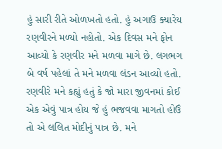હું સારી રીતે ઓળખતો હતો. હું અગાઉ ક્યારેય રણવીરને મળ્યો નહોતો. એક દિવસ મને ફોન આવ્યો કે રણવીર મને મળવા માગે છે. લગભગ બે વર્ષ પહેલાં તે મને મળવા લંડન આવ્યો હતો. રણવીરે મને કહ્યું હતું કે જો મારા જીવનમાં કોઈ એક એવું પાત્ર હોય જે હું ભજવવા માગતો હોઉં તો એ લલિત મોદીનું પાત્ર છે. મને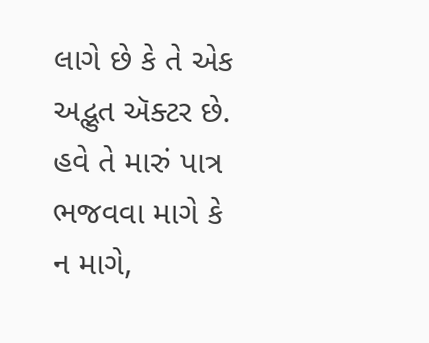લાગે છે કે તે એક અદ્ભુત ઍક્ટર છે. હવે તે મારું પાત્ર ભજવવા માગે કે ન માગે,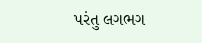પરંતુ લગભગ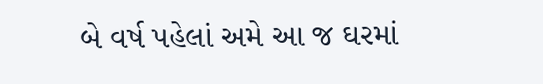બે વર્ષ પહેલાં અમે આ જ ઘરમાં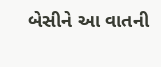બેસીને આ વાતની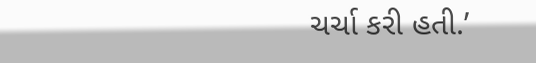ચર્ચા કરી હતી.’